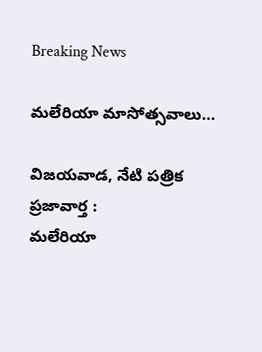Breaking News

మలేరియా మాసోత్సవాలు…

విజయవాడ, నేటి పత్రిక ప్రజావార్త :
మలేరియా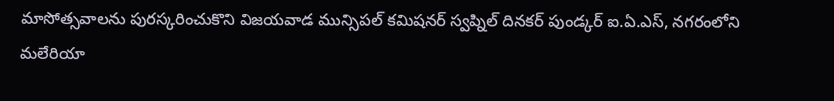మాసోత్సవాలను పురస్కరించుకొని విజయవాడ మున్సిపల్ కమిషనర్ స్వప్నిల్ దినకర్ పుండ్కర్ ఐ.ఏ.ఎస్‌, నగరంలోని మలేరియా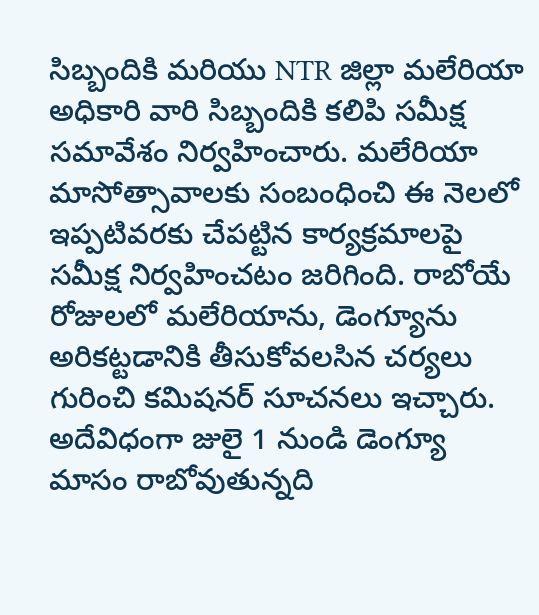సిబ్బందికి మరియు NTR జిల్లా మలేరియా అధికారి వారి సిబ్బందికి కలిపి సమీక్ష సమావేశం నిర్వహించారు. మలేరియా మాసోత్సావాలకు సంబంధించి ఈ నెలలో ఇప్పటివరకు చేపట్టిన కార్యక్రమాలపై సమీక్ష నిర్వహించటం జరిగింది. రాబోయే రోజులలో మలేరియాను, డెంగ్యూను అరికట్టడానికి తీసుకోవలసిన చర్యలు గురించి కమిషనర్ సూచనలు ఇచ్చారు. అదేవిధంగా జులై 1 నుండి డెంగ్యూ మాసం రాబోవుతున్నది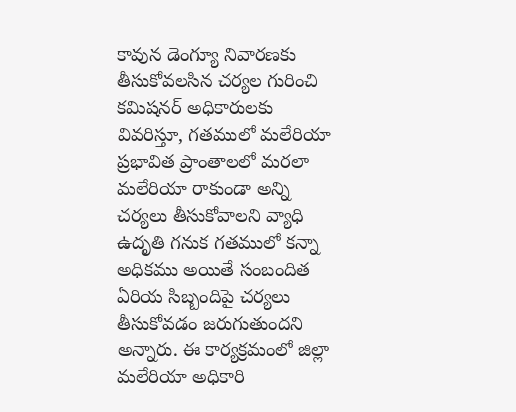కావున డెంగ్యూ నివారణకు తీసుకోవలసిన చర్యల గురించి కమిషనర్ అధికారులకు వివరిస్తూ, గతములో మలేరియా ప్రభావిత ప్రాంతాలలో మరలా మలేరియా రాకుండా అన్ని చర్యలు తీసుకోవాలని వ్యాధి ఉదృతి గనుక గతములో కన్నా అధికము అయితే సంబందిత ఏరియ సిబ్బందిపై చర్యలు తీసుకోవడం జరుగుతుందని అన్నారు. ఈ కార్యక్రమంలో జిల్లా మలేరియా అధికారి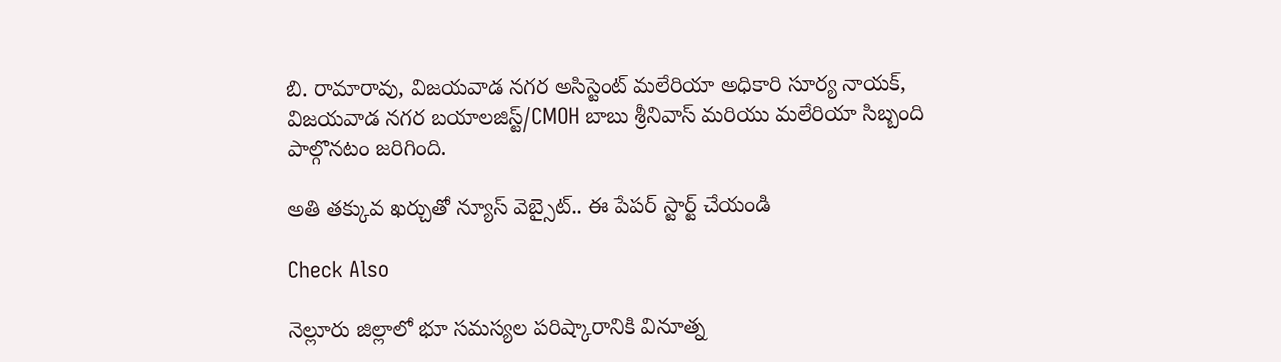బి. రామారావు, విజయవాడ నగర అసిస్టెంట్ మలేరియా అధికారి సూర్య నాయక్, విజయవాడ నగర బయాలజిస్ట్/CMOH బాబు శ్రీనివాస్ మరియు మలేరియా సిబ్బంది పాల్గొనటం జరిగింది.

అతి తక్కువ ఖర్చుతో న్యూస్ వెబ్సైట్.. ఈ పేపర్ స్టార్ట్ చేయండి

Check Also

నెల్లూరు జిల్లాలో భూ సమస్యల పరిష్కారానికి వినూత్న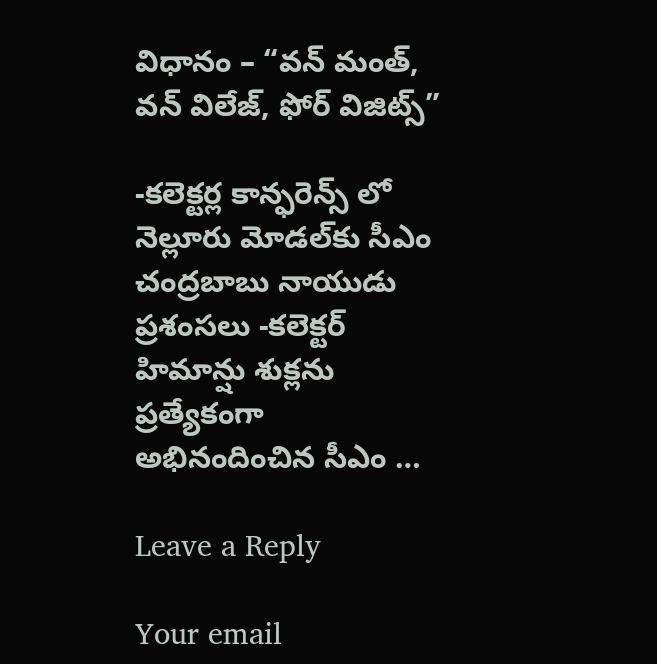విధానం – “వన్ మంత్, వన్ విలేజ్, ఫోర్ విజిట్స్”

-కలెక్టర్ల కాన్ఫరెన్స్ లో నెల్లూరు మోడల్‌కు సీఎం చంద్రబాబు నాయుడు ప్రశంసలు -కలెక్టర్ హిమాన్షు శుక్లను ప్రత్యేకంగా అభినందించిన సీఎం …

Leave a Reply

Your email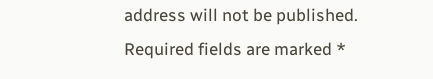address will not be published. Required fields are marked *